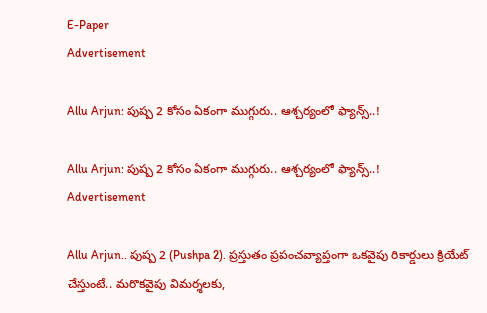E-Paper
Advertisement

Allu Arjun: పుష్ప 2 కోసం ఏకంగా ముగ్గురు.. ఆశ్చర్యంలో ఫ్యాన్స్..!

Allu Arjun: పుష్ప 2 కోసం ఏకంగా ముగ్గురు.. ఆశ్చర్యంలో ఫ్యాన్స్..!
Advertisement

Allu Arjun.. పుష్ప 2 (Pushpa 2). ప్రస్తుతం ప్రపంచవ్యాప్తంగా ఒకవైపు రికార్డులు క్రియేట్ చేస్తుంటే.. మరొకవైపు విమర్శలకు,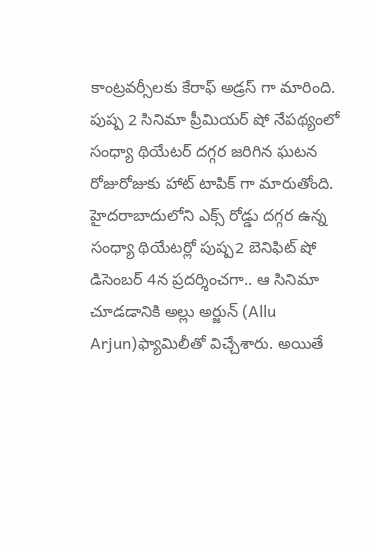కాంట్రవర్సీలకు కేరాఫ్ అడ్రస్ గా మారింది. పుష్ప 2 సినిమా ప్రీమియర్ షో నేపథ్యంలో సంధ్యా థియేటర్ దగ్గర జరిగిన ఘటన రోజురోజుకు హాట్ టాపిక్ గా మారుతోంది. హైదరాబాదులోని ఎక్స్ రోడ్డు దగ్గర ఉన్న సంధ్యా థియేటర్లో పుష్ప2 బెనిఫిట్ షో డిసెంబర్ 4న ప్రదర్శించగా.. ఆ సినిమా చూడడానికి అల్లు అర్జున్ (Allu Arjun)ఫ్యామిలీతో విచ్చేశారు. అయితే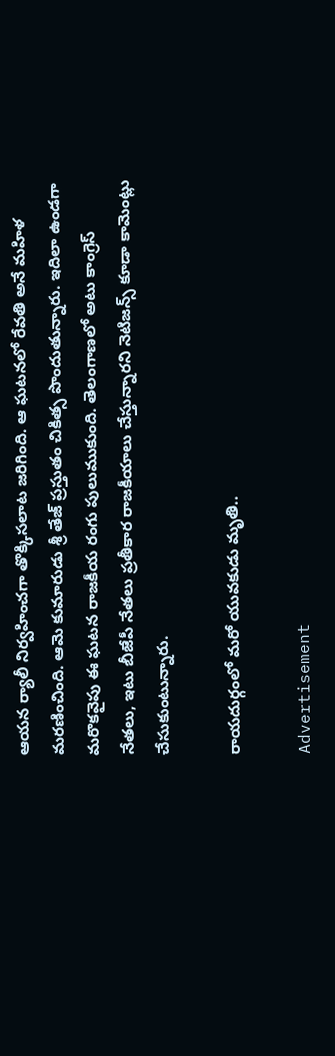ఆయన ర్యాలీ నిర్వహించగా తొక్కిసలాట జరిగింది. ఆ ఘటనలో రేవతి అనే మహిళ మరణించింది. ఆమె కుమారుడు శ్రీ తేజ్ ప్రస్తుతం చికిత్స పొందుతున్నారు. ఇదిలా ఉండగా మరొకవైపు ఈ ఘటన రాజకీయ రంగు పులుముకుంది. తెలంగాణలో అటు కాంగ్రెస్ నేతలు, ఇటు బీజేపీ నేతలు ప్రతీకార రాజకీయాలు చేస్తున్నారని నెటిజన్స్ కూడా కామెంట్లు చేసుకుంటున్నారు.

రాయదుర్గంలో మరో యువకుడు మృతి..

Advertisement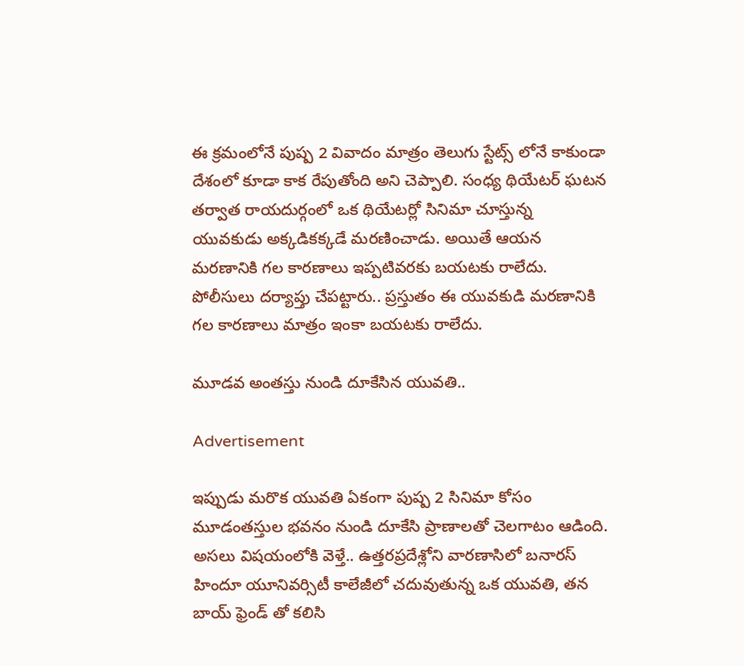ఈ క్రమంలోనే పుష్ప 2 వివాదం మాత్రం తెలుగు స్టేట్స్ లోనే కాకుండా దేశంలో కూడా కాక రేపుతోంది అని చెప్పాలి. సంధ్య థియేటర్ ఘటన తర్వాత రాయదుర్గంలో ఒక థియేటర్లో సినిమా చూస్తున్న యువకుడు అక్కడికక్కడే మరణించాడు. అయితే ఆయన మరణానికి గల కారణాలు ఇప్పటివరకు బయటకు రాలేదు. పోలీసులు దర్యాప్తు చేపట్టారు.. ప్రస్తుతం ఈ యువకుడి మరణానికి గల కారణాలు మాత్రం ఇంకా బయటకు రాలేదు.

మూడవ అంతస్తు నుండి దూకేసిన యువతి..

Advertisement

ఇప్పుడు మరొక యువతి ఏకంగా పుష్ప 2 సినిమా కోసం మూడంతస్తుల భవనం నుండి దూకేసి ప్రాణాలతో చెలగాటం ఆడింది. అసలు విషయంలోకి వెళ్తే.. ఉత్తరప్రదేశ్లోని వారణాసిలో బనారస్ హిందూ యూనివర్సిటీ కాలేజీలో చదువుతున్న ఒక యువతి, తన బాయ్ ఫ్రెండ్ తో కలిసి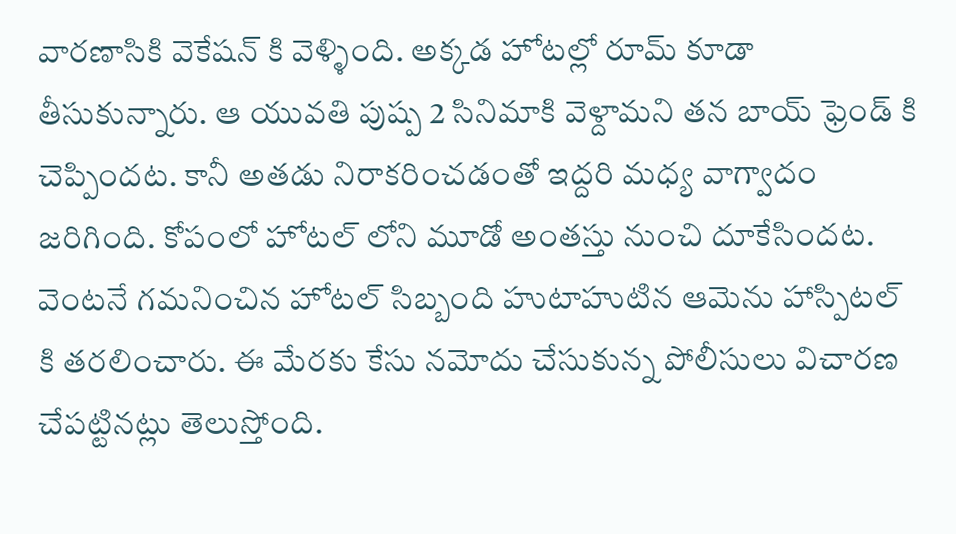వారణాసికి వెకేషన్ కి వెళ్ళింది. అక్కడ హోటల్లో రూమ్ కూడా తీసుకున్నారు. ఆ యువతి పుష్ప 2 సినిమాకి వెళ్దామని తన బాయ్ ఫ్రెండ్ కి చెప్పిందట. కానీ అతడు నిరాకరించడంతో ఇద్దరి మధ్య వాగ్వాదం జరిగింది. కోపంలో హోటల్ లోని మూడో అంతస్తు నుంచి దూకేసిందట. వెంటనే గమనించిన హోటల్ సిబ్బంది హుటాహుటిన ఆమెను హాస్పిటల్ కి తరలించారు. ఈ మేరకు కేసు నమోదు చేసుకున్న పోలీసులు విచారణ చేపట్టినట్లు తెలుస్తోంది.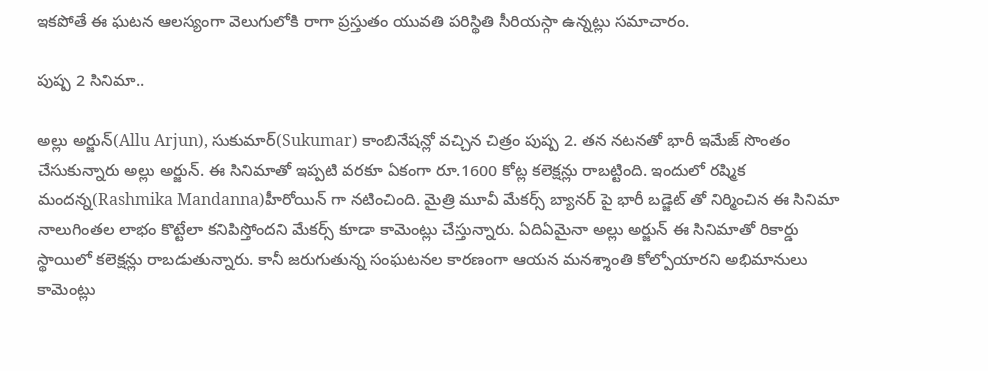ఇకపోతే ఈ ఘటన ఆలస్యంగా వెలుగులోకి రాగా ప్రస్తుతం యువతి పరిస్థితి సీరియస్గా ఉన్నట్లు సమాచారం.

పుష్ప 2 సినిమా..

అల్లు అర్జున్(Allu Arjun), సుకుమార్(Sukumar) కాంబినేషన్లో వచ్చిన చిత్రం పుష్ప 2. తన నటనతో భారీ ఇమేజ్ సొంతం చేసుకున్నారు అల్లు అర్జున్. ఈ సినిమాతో ఇప్పటి వరకూ ఏకంగా రూ.1600 కోట్ల కలెక్షన్లు రాబట్టింది. ఇందులో రష్మిక మందన్న(Rashmika Mandanna)హీరోయిన్ గా నటించింది. మైత్రి మూవీ మేకర్స్ బ్యానర్ పై భారీ బడ్జెట్ తో నిర్మించిన ఈ సినిమా నాలుగింతల లాభం కొట్టేలా కనిపిస్తోందని మేకర్స్ కూడా కామెంట్లు చేస్తున్నారు. ఏదిఏమైనా అల్లు అర్జున్ ఈ సినిమాతో రికార్డు స్థాయిలో కలెక్షన్లు రాబడుతున్నారు. కానీ జరుగుతున్న సంఘటనల కారణంగా ఆయన మనశ్శాంతి కోల్పోయారని అభిమానులు కామెంట్లు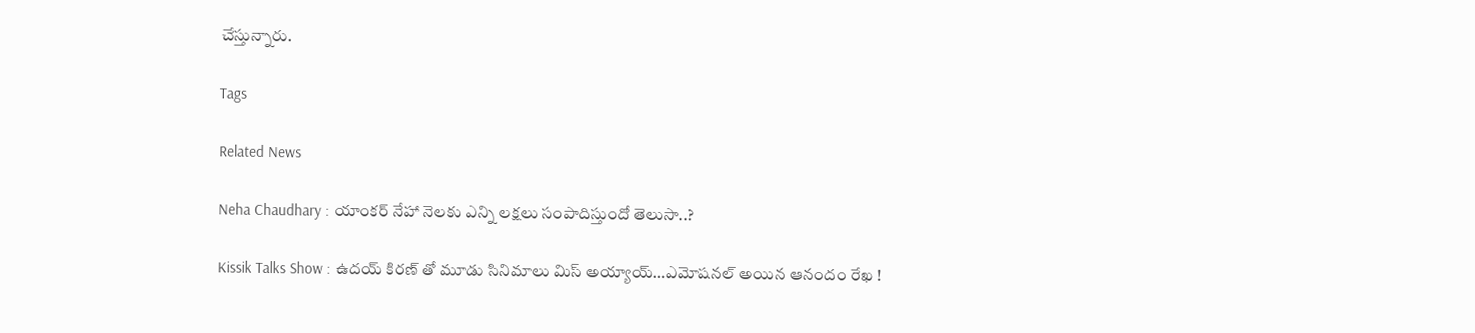చేస్తున్నారు.

Tags

Related News

Neha Chaudhary : యాంకర్ నేహా నెలకు ఎన్ని లక్షలు సంపాదిస్తుందో తెలుసా..?

Kissik Talks Show : ఉదయ్ కిరణ్ తో మూడు సినిమాలు మిస్ అయ్యాయ్…ఎమోషనల్ అయిన ఆనందం రేఖ !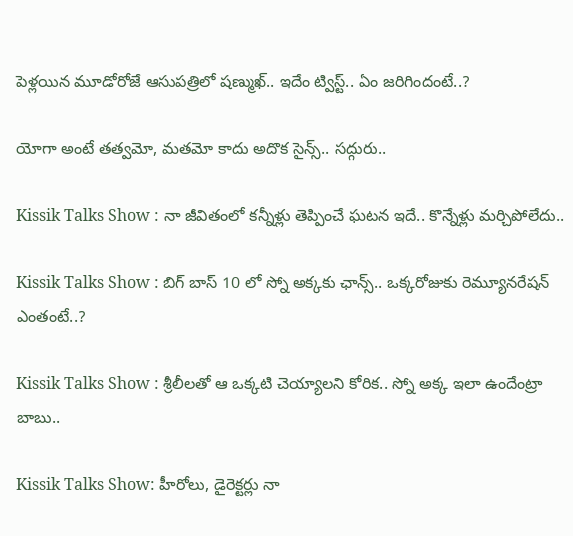పెళ్లయిన మూడోరోజే ఆసుపత్రిలో షణ్ముఖ్.. ఇదేం ట్విస్ట్.. ఏం జరిగిందంటే..?

యోగా అంటే తత్వమో, మతమో కాదు అదొక సైన్స్.. సద్గురు..

Kissik Talks Show : నా జీవితంలో కన్నీళ్లు తెప్పించే ఘటన ఇదే.. కొన్నేళ్లు మర్చిపోలేదు..

Kissik Talks Show : బిగ్ బాస్ 10 లో స్నో అక్కకు ఛాన్స్.. ఒక్కరోజుకు రెమ్యూనరేషన్ ఎంతంటే..?

Kissik Talks Show : శ్రీలీలతో ఆ ఒక్కటి చెయ్యాలని కోరిక.. స్నో అక్క ఇలా ఉందేంట్రా బాబు..

Kissik Talks Show: హీరోలు, డైరెక్టర్లు నా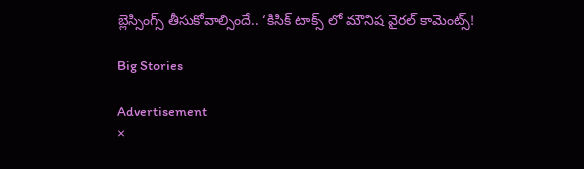బ్లెస్సింగ్స్ తీసుకోవాల్సిందే.. ‘కిసిక్ టాక్స్ లో మౌనిష వైరల్ కామెంట్స్!

Big Stories

Advertisement
×